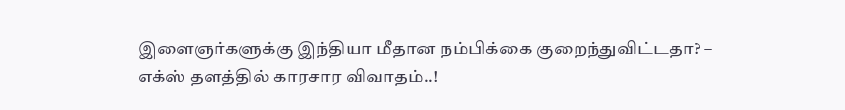இளைஞர்களுக்கு இந்தியா மீதான நம்பிக்கை குறைந்துவிட்டதா? – எக்ஸ் தளத்தில் காரசார விவாதம்..!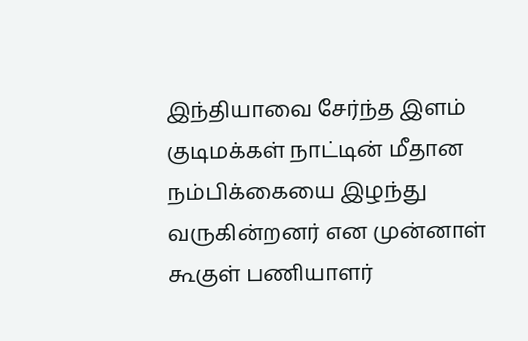இந்தியாவை சேர்ந்த இளம் குடிமக்கள் நாட்டின் மீதான நம்பிக்கையை இழந்து வருகின்றனர் என முன்னாள் கூகுள் பணியாளர்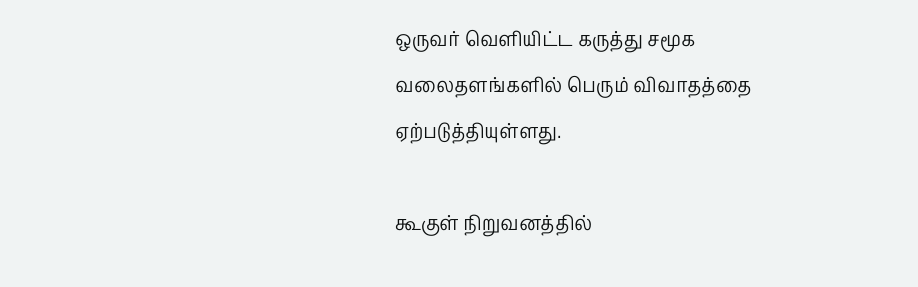ஒருவர் வெளியிட்ட கருத்து சமூக வலைதளங்களில் பெரும் விவாதத்தை ஏற்படுத்தியுள்ளது.

கூகுள் நிறுவனத்தில்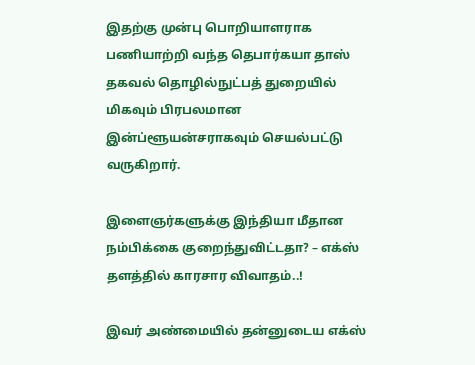இதற்கு முன்பு பொறியாளராக பணியாற்றி வந்த தெபார்கயா தாஸ் தகவல் தொழில்நுட்பத் துறையில் மிகவும் பிரபலமான இன்ப்ளூயன்சராகவும் செயல்பட்டு வருகிறார்.

இளைஞர்களுக்கு இந்தியா மீதான நம்பிக்கை குறைந்துவிட்டதா? – எக்ஸ் தளத்தில் காரசார விவாதம்..!

இவர் அண்மையில் தன்னுடைய எக்ஸ்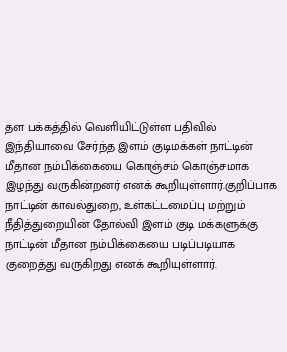தள பக்கத்தில் வெளியிட்டுள்ள பதிவில் இந்தியாவை சேர்ந்த இளம் குடிமக்கள் நாட்டின் மீதான நம்பிக்கையை கொஞ்சம் கொஞ்சமாக இழந்து வருகின்றனர் எனக் கூறியுள்ளார்.குறிப்பாக நாட்டின் காவல்துறை, உள்கட்டமைப்பு மற்றும் நீதித்துறையின் தோல்வி இளம் குடி மக்களுக்கு நாட்டின் மீதான நம்பிக்கையை படிப்படியாக குறைத்து வருகிறது எனக் கூறியுள்ளார்.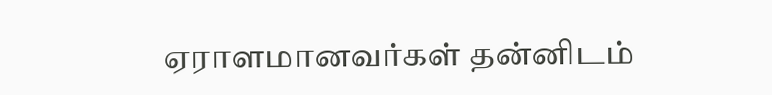ஏராளமானவர்கள் தன்னிடம்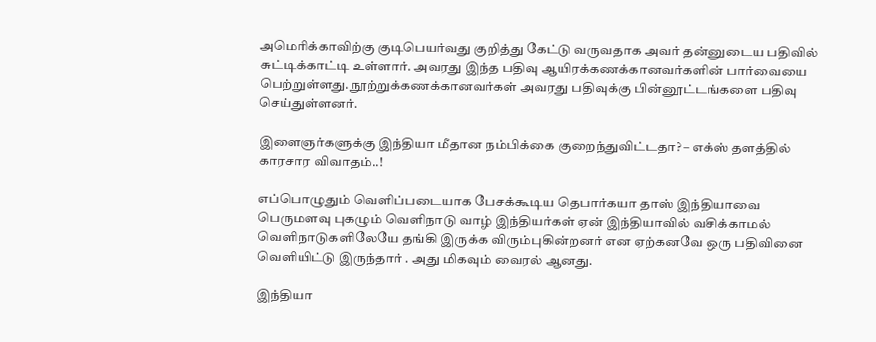அமெரிக்காவிற்கு குடிபெயர்வது குறித்து கேட்டு வருவதாக அவர் தன்னுடைய பதிவில் சுட்டிக்காட்டி உள்ளார். அவரது இந்த பதிவு ஆயிரக்கணக்கானவர்களின் பார்வையை பெற்றுள்ளது. நூற்றுக்கணக்கானவர்கள் அவரது பதிவுக்கு பின்னூட்டங்களை பதிவு செய்துள்ளனர்.

இளைஞர்களுக்கு இந்தியா மீதான நம்பிக்கை குறைந்துவிட்டதா? – எக்ஸ் தளத்தில் காரசார விவாதம்..!

எப்பொழுதும் வெளிப்படையாக பேசக்கூடிய தெபார்கயா தாஸ் இந்தியாவை பெருமளவு புகழும் வெளிநாடு வாழ் இந்தியர்கள் ஏன் இந்தியாவில் வசிக்காமல் வெளிநாடுகளிலேயே தங்கி இருக்க விரும்புகின்றனர் என ஏற்கனவே ஒரு பதிவினை வெளியிட்டு இருந்தார் . அது மிகவும் வைரல் ஆனது.

இந்தியா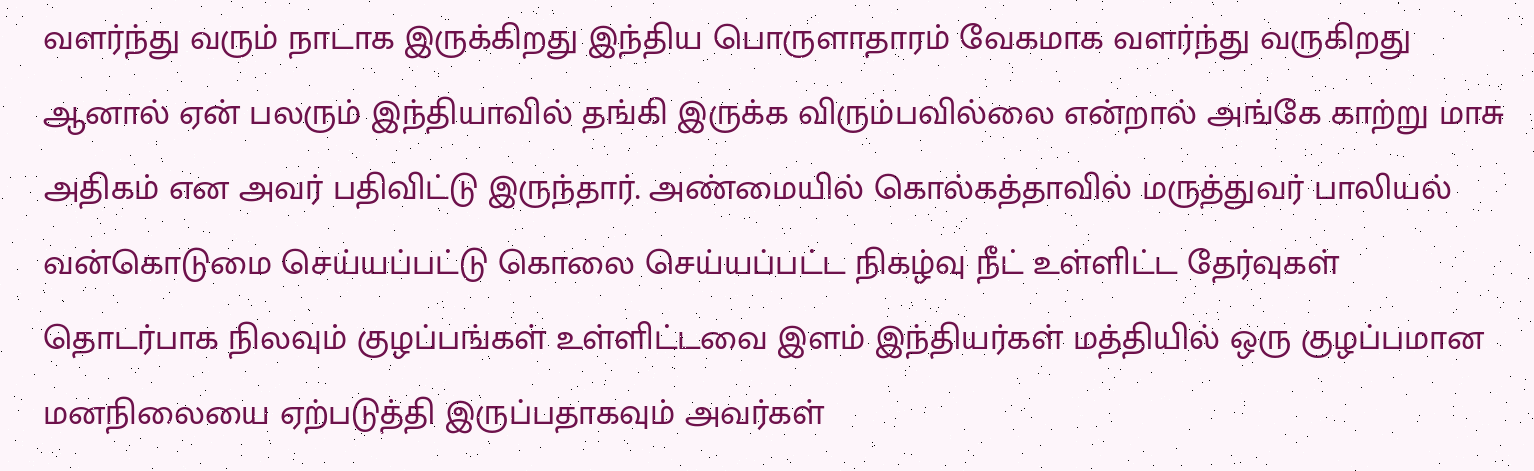வளர்ந்து வரும் நாடாக இருக்கிறது இந்திய பொருளாதாரம் வேகமாக வளர்ந்து வருகிறது ஆனால் ஏன் பலரும் இந்தியாவில் தங்கி இருக்க விரும்பவில்லை என்றால் அங்கே காற்று மாசு அதிகம் என அவர் பதிவிட்டு இருந்தார். அண்மையில் கொல்கத்தாவில் மருத்துவர் பாலியல் வன்கொடுமை செய்யப்பட்டு கொலை செய்யப்பட்ட நிகழ்வு நீட் உள்ளிட்ட தேர்வுகள் தொடர்பாக நிலவும் குழப்பங்கள் உள்ளிட்டவை இளம் இந்தியர்கள் மத்தியில் ஒரு குழப்பமான மனநிலையை ஏற்படுத்தி இருப்பதாகவும் அவர்கள்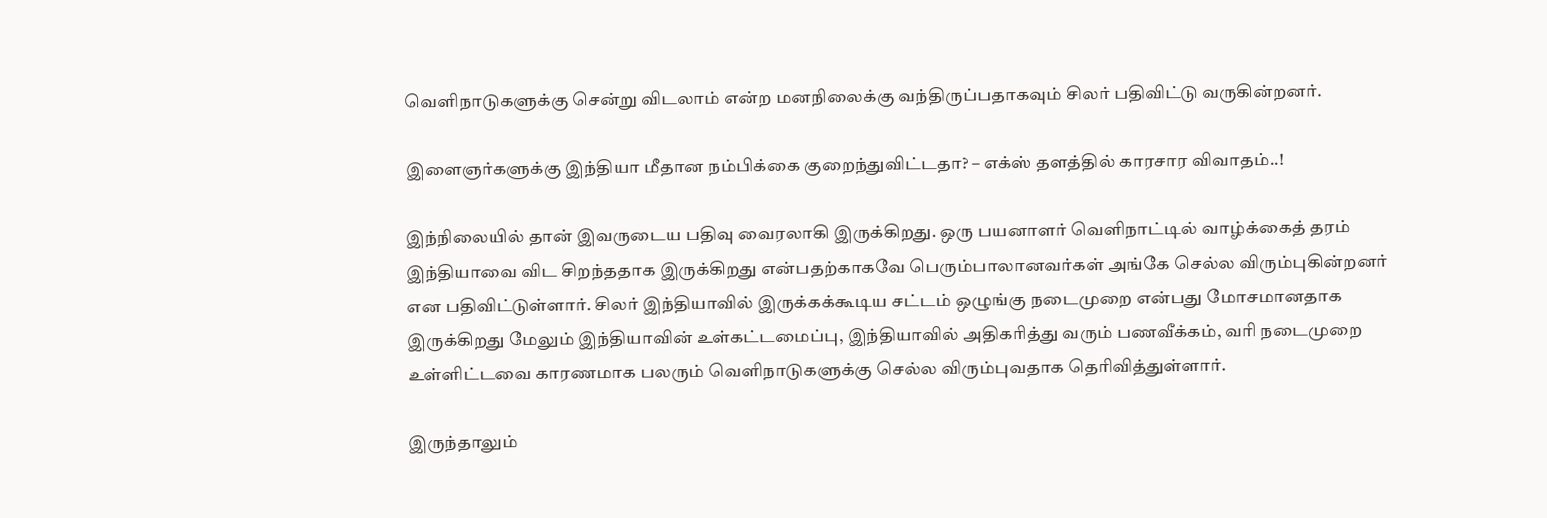வெளிநாடுகளுக்கு சென்று விடலாம் என்ற மனநிலைக்கு வந்திருப்பதாகவும் சிலர் பதிவிட்டு வருகின்றனர்.

இளைஞர்களுக்கு இந்தியா மீதான நம்பிக்கை குறைந்துவிட்டதா? – எக்ஸ் தளத்தில் காரசார விவாதம்..!

இந்நிலையில் தான் இவருடைய பதிவு வைரலாகி இருக்கிறது. ஒரு பயனாளர் வெளிநாட்டில் வாழ்க்கைத் தரம் இந்தியாவை விட சிறந்ததாக இருக்கிறது என்பதற்காகவே பெரும்பாலானவர்கள் அங்கே செல்ல விரும்புகின்றனர் என பதிவிட்டுள்ளார். சிலர் இந்தியாவில் இருக்கக்கூடிய சட்டம் ஒழுங்கு நடைமுறை என்பது மோசமானதாக இருக்கிறது மேலும் இந்தியாவின் உள்கட்டமைப்பு, இந்தியாவில் அதிகரித்து வரும் பணவீக்கம், வரி நடைமுறை உள்ளிட்டவை காரணமாக பலரும் வெளிநாடுகளுக்கு செல்ல விரும்புவதாக தெரிவித்துள்ளார்.

இருந்தாலும்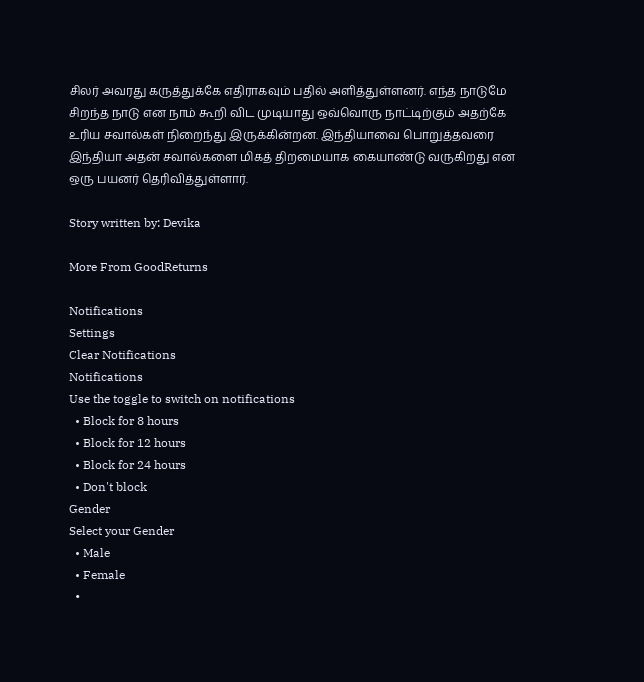சிலர் அவரது கருத்துக்கே எதிராகவும் பதில் அளித்துள்ளனர். எந்த நாடுமே சிறந்த நாடு என நாம் கூறி விட முடியாது ஒவ்வொரு நாட்டிற்கும் அதற்கே உரிய சவால்கள் நிறைந்து இருக்கின்றன. இந்தியாவை பொறுத்தவரை இந்தியா அதன் சவால்களை மிகத் திறமையாக கையாண்டு வருகிறது என ஒரு பயனர் தெரிவித்துள்ளார்.

Story written by: Devika

More From GoodReturns

Notifications
Settings
Clear Notifications
Notifications
Use the toggle to switch on notifications
  • Block for 8 hours
  • Block for 12 hours
  • Block for 24 hours
  • Don't block
Gender
Select your Gender
  • Male
  • Female
  •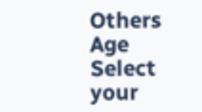Others
Age
Select your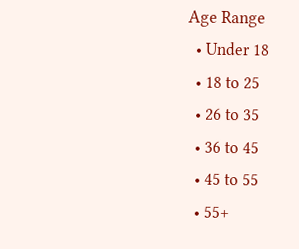Age Range
  • Under 18
  • 18 to 25
  • 26 to 35
  • 36 to 45
  • 45 to 55
  • 55+